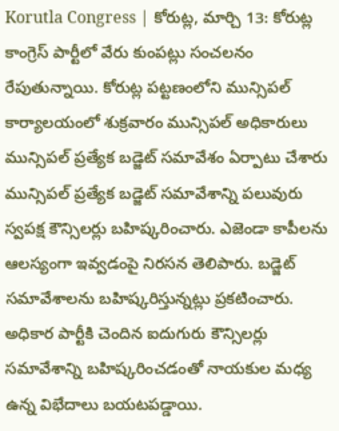Korutla Congress | కోరుట్ల, మార్చి 13: కోరుట్ల కాంగ్రెస్ పార్టీలో వేరు కుంపట్లు సంచలనం రేపుతున్నాయి. కోరుట్ల పట్టణంలోని మున్సిపల్ కార్యాలయంలో శుక్రవారం మున్సిపల్ అధికారులు మున్సిపల్ ప్రత్యేక బడ్జెట్ సమావేశం ఏర్పాటు చేశారు మున్సిపల్ ప్రత్యేక బడ్జెట్ సమావేశాన్ని పలువురు స్వపక్ష కౌన్సిలర్లు బహిష్కరించారు. ఎజెండా కాపీలను ఆలస్యంగా ఇవ్వడంపై నిరసన తెలిపారు. బడ్జెట్ సమావేశాలను బహిష్కరిస్తున్నట్లు ప్రకటించారు. అధికార పార్టీకి చెందిన ఐదుగురు కౌన్సిలర్లు సమావేశాన్ని బహిష్కరించడంతో నాయకుల మధ్య ఉన్న విభేదాలు బయటపడ్డాయి.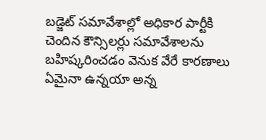బడ్జెట్ సమావేశాల్లో అధికార పార్టీకి చెందిన కౌన్సిలర్లు సమావేశాలను బహిష్కరించడం వెనుక వేరే కారణాలు ఏమైనా ఉన్నయా అన్న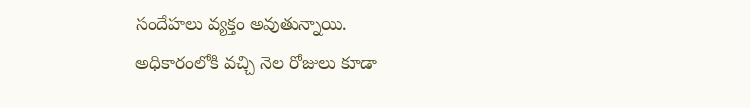సందేహలు వ్యక్తం అవుతున్నాయి.
అధికారంలోకి వచ్చి నెల రోజులు కూడా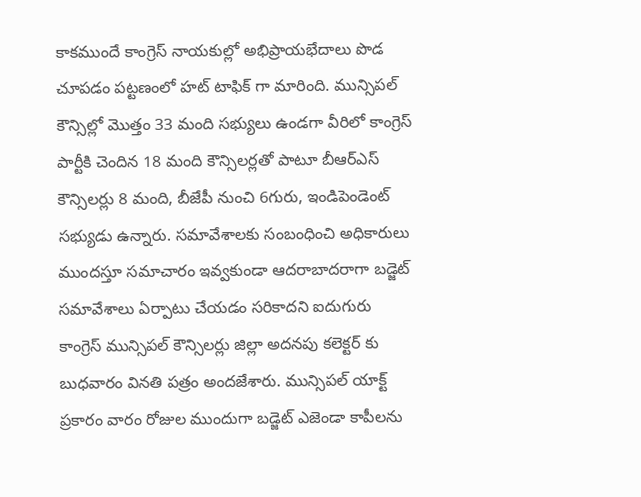కాకముందే కాంగ్రెస్ నాయకుల్లో అభిప్రాయభేదాలు పొడ చూపడం పట్టణంలో హట్ టాఫిక్ గా మారింది. మున్సిపల్ కౌన్సిల్లో మొత్తం 33 మంది సభ్యులు ఉండగా వీరిలో కాంగ్రెస్ పార్టీకి చెందిన 18 మంది కౌన్సిలర్లతో పాటూ బీఆర్ఎస్ కౌన్సిలర్లు 8 మంది, బీజేపీ నుంచి 6గురు, ఇండిపెండెంట్ సభ్యుడు ఉన్నారు. సమావేశాలకు సంబంధించి అధికారులు ముందస్తూ సమాచారం ఇవ్వకుండా ఆదరాబాదరాగా బడ్జెట్ సమావేశాలు ఏర్పాటు చేయడం సరికాదని ఐదుగురు కాంగ్రెస్ మున్సిపల్ కౌన్సిలర్లు జిల్లా అదనపు కలెక్టర్ కు బుధవారం వినతి పత్రం అందజేశారు. మున్సిపల్ యాక్ట్ ప్రకారం వారం రోజుల ముందుగా బడ్జెట్ ఎజెండా కాపీలను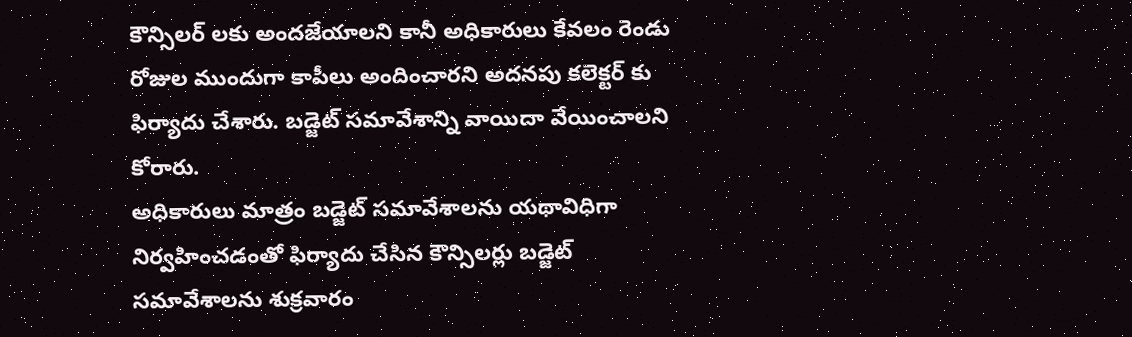కౌన్సిలర్ లకు అందజేయాలని కానీ అధికారులు కేవలం రెండు రోజుల ముందుగా కాపీలు అందించారని అదనపు కలెక్టర్ కు ఫిర్యాదు చేశారు. బడ్జెట్ సమావేశాన్ని వాయిదా వేయించాలని కోరారు.
అధికారులు మాత్రం బడ్జెట్ సమావేశాలను యథావిధిగా నిర్వహించడంతో ఫిర్యాదు చేసిన కౌన్సిలర్లు బడ్జెట్ సమావేశాలను శుక్రవారం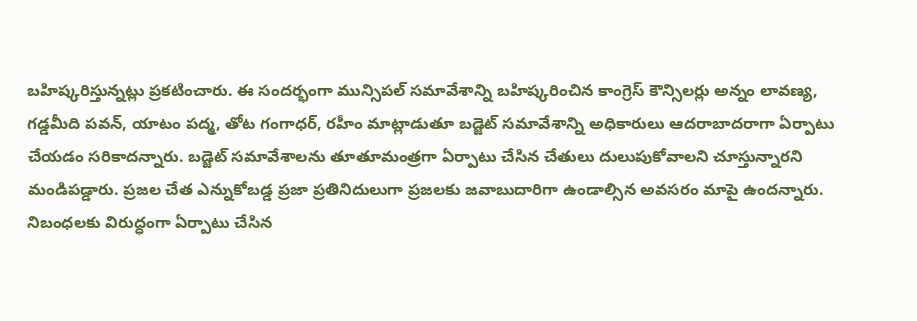బహిష్కరిస్తున్నట్లు ప్రకటించారు. ఈ సందర్భంగా మున్సిపల్ సమావేశాన్ని బహిష్కరించిన కాంగ్రెస్ కౌన్సిలర్లు అన్నం లావణ్య, గడ్డమీది పవన్, యాటం పద్మ, తోట గంగాధర్, రహీం మాట్లాడుతూ బడ్జెట్ సమావేశాన్ని అధికారులు ఆదరాబాదరాగా ఏర్పాటు చేయడం సరికాదన్నారు. బడ్జెట్ సమావేశాలను తూతూమంత్రగా ఏర్పాటు చేసిన చేతులు దులుపుకోవాలని చూస్తున్నారని మండిపడ్డారు. ప్రజల చేత ఎన్నుకోబడ్డ ప్రజా ప్రతినిదులుగా ప్రజలకు జవాబుదారిగా ఉండాల్సిన అవసరం మాపై ఉందన్నారు.
నిబంధలకు విరుద్ధంగా ఏర్పాటు చేసిన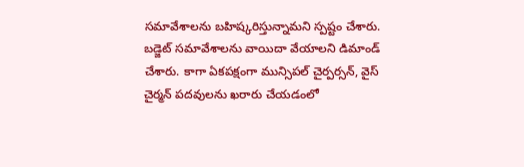సమావేశాలను బహిష్కరిస్తున్నామని స్పష్టం చేశారు. బడ్జెట్ సమావేశాలను వాయిదా వేయాలని డిమాండ్ చేశారు. కాగా ఏకపక్షంగా మున్సిపల్ చైర్పర్సన్, వైస్ చైర్మన్ పదవులను ఖరారు చేయడంలో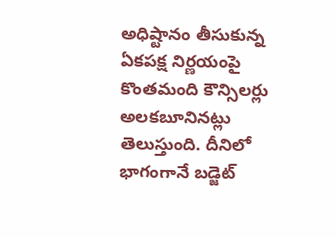అధిష్టానం తీసుకున్న ఏకపక్ష నిర్ణయంపై కొంతమంది కౌన్సిలర్లు అలకబూనినట్లు తెలుస్తుంది. దీనిలో భాగంగానే బడ్జెట్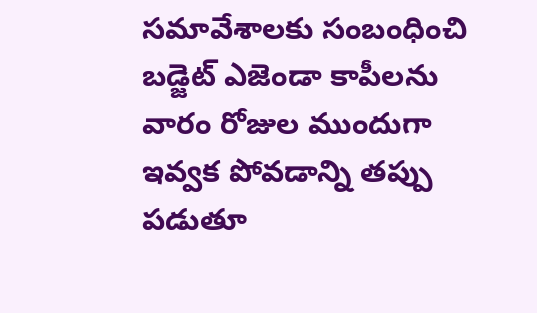సమావేశాలకు సంబంధించి బడ్జెట్ ఎజెండా కాపీలను వారం రోజుల ముందుగా ఇవ్వక పోవడాన్ని తప్పు పడుతూ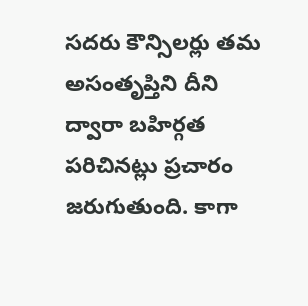సదరు కౌన్సిలర్లు తమ అసంతృప్తిని దీని ద్వారా బహిర్గత పరిచినట్లు ప్రచారం జరుగుతుంది. కాగా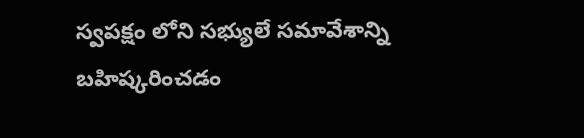స్వపక్షం లోని సభ్యులే సమావేశాన్ని బహిష్కరించడం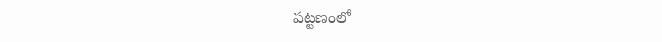పట్టణంలో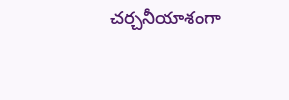చర్చనీయాశంగా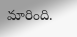మారింది.